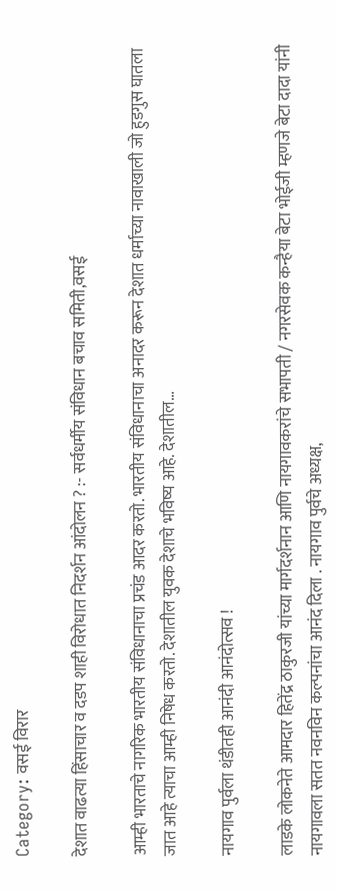Category: वसई विरार

देशात वाढत्या हिंसाचार व दडप शाही विरोधात निदर्शन आंदोलन ? :- सर्वधर्मीय संविधान बचाव समिती,वसई

आम्ही भारताचे नागरिक भारतीय संविधानाचा प्रचंड आदर करतो. भारतीय संविधानाचा अनादर करून देशात धर्माच्या नावाखाली जो हुडगुस घातला जात आहे त्याचा आम्ही निषेध करतो. देशातील युवक देशाचे भविष्य आहे. देशातील…

नायगाव पुर्वला थंडीतही आनंदी आनंदोत्सव !

लाडके लोकनेते आमदार हितेंद्र ठाकुरजी यांच्या मार्गदर्शनान आणि नायगावकरांचे सभापती / नगरसेवक कन्हैया बेटा भोईजी म्हणजे बेटा दादा यांनी नायगावला सतत नवनविन कल्पनांचा आनंद दिला . नायगाव पुर्वचे अध्यक्ष,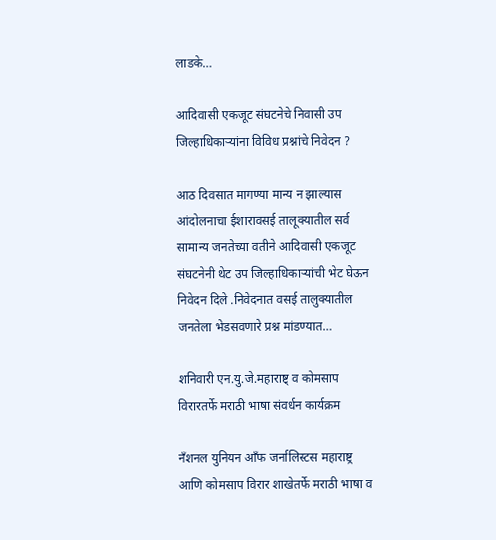लाडके…

आदिवासी एकजूट संघटनेचे निवासी उप जिल्हाधिकाऱ्यांना विविध प्रश्नांचे निवेदन ?

आठ दिवसात मागण्या मान्य न झाल्यास आंदोलनाचा ईशारावसई तालूक्यातील सर्व सामान्य जनतेच्या वतीने आदिवासी एकजूट संघटनेनी थेट उप जिल्हाधिकाऱ्यांची भेट घेऊन निवेदन दिले .निवेदनात वसई तालुक्यातील जनतेला भेडसवणारे प्रश्न मांडण्यात…

शनिवारी एन.यु.जे.महाराष्ट् व कोमसाप विरारतर्फे मराठी भाषा संवर्धन कार्यक्रम

नँशनल युनियन आँफ जर्नालिस्टस महाराष्ट्र आणि कोमसाप विरार शाखेतर्फे मराठी भाषा व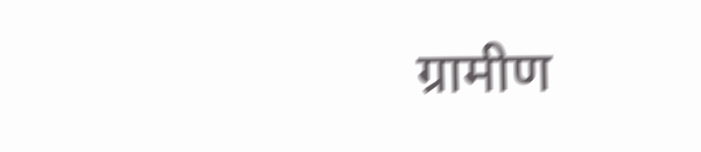ग्रामीण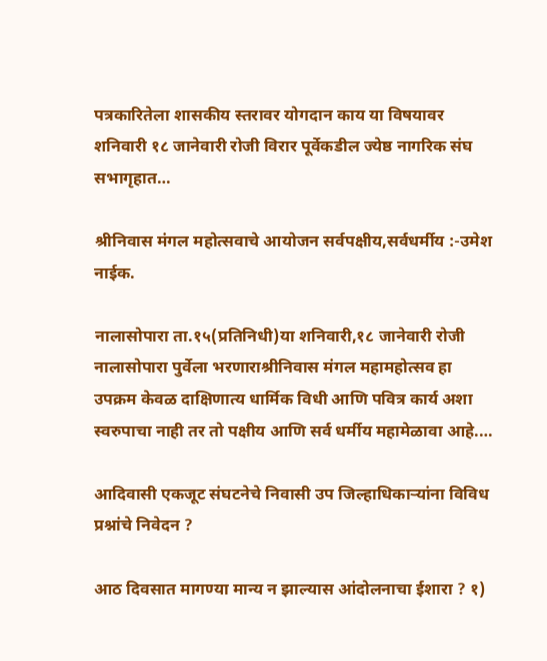पत्रकारितेला शासकीय स्तरावर योगदान काय या विषयावर शनिवारी १८ जानेवारी रोजी विरार पूर्वेकडील ज्येष्ठ नागरिक संघ सभागृहात…

श्रीनिवास मंगल महोत्सवाचे आयोजन सर्वपक्षीय,सर्वधर्मीय :-उमेश नाईक.

नालासोपारा ता.१५(प्रतिनिधी)या शनिवारी,१८ जानेवारी रोजी नालासोपारा पुर्वेला भरणाराश्रीनिवास मंगल महामहोत्सव हा उपक्रम केवळ दाक्षिणात्य धार्मिक विधी आणि पवित्र कार्य अशा स्वरुपाचा नाही तर तो पक्षीय आणि सर्व धर्मीय महामेळावा आहे.…

आदिवासी एकजूट संघटनेचे निवासी उप जिल्हाधिकाऱ्यांना विविध प्रश्नांचे निवेदन ?

आठ दिवसात मागण्या मान्य न झाल्यास आंदोलनाचा ईशारा ? १)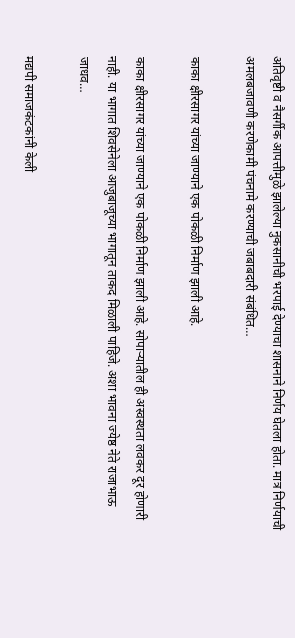अतिवृष्टी व नैसर्गीक आपत्तीमुळे झालेल्या नुकसानीची भरपाई देण्याचा शासनाने निर्णय घेतला होता. मात्र निर्णयाची अमलबजावणी करणेकामी पंचनामे करण्याची जबाबदारी संबंधित…

काका क्षीरसागर यांच्या जाण्याने एक पोकळी निर्माण झाली आहे.

काका क्षीरसागर यांच्या जाण्याने एक पोकळी निर्माण झाली आहे. सोपाऱ्यातील ही अस्वस्थता लवकर दूर होणारी नाही. या भागात शिवसेनेला आजुबाजूच्या भागातून ताकद मिळाली पाहिजे. अशा भावना ज्येष्ठ नेते राजाभाऊ जाधव…

मद्यपी समाजकंटकांनी केली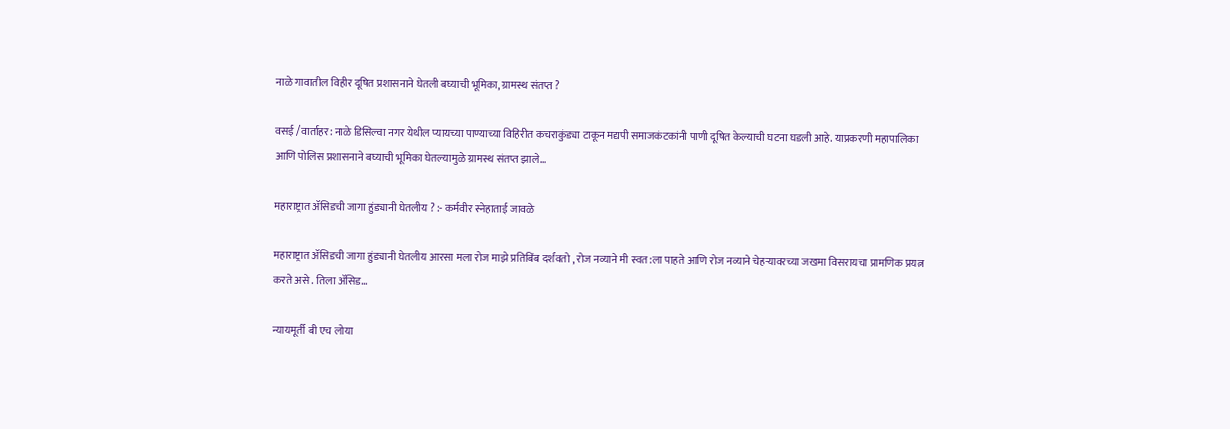नाळे गावातील विहीर दूषित प्रशासनाने घेतली बघ्याची भूमिका, ग्रामस्थ संतप्त ?

वसई /वार्ताहर: नाळे डिसिल्वा नगर येथील प्यायच्या पाण्याच्या विहिरीत कचराकुंड्या टाकून मद्यपी समाजकंटकांनी पाणी दूषित केल्याची घटना घडली आहे. याप्रकरणी महापालिका आणि पोलिस प्रशासनाने बघ्याची भूमिका घेतल्यामुळे ग्रामस्थ संतप्त झाले…

महाराष्ट्रात ॲसिडची जागा हुंड्यानी घेतलीय ? :- कर्मवीर स्नेहाताई जावळे

महाराष्ट्रात ॲसिडची जागा हुंड्यानी घेतलीय आरसा मला रोज माझे प्रतिबिंब दर्शवतो , रोज नव्याने मी स्वत:ला पाहते आणि रोज नव्याने चेहऱ्यावरच्या जखमा विसरायचा प्रामणिक प्रयत्न करते असे . तिला ॲसिड…

न्यायमूर्ती बी एच लोया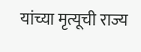यांच्या मृत्यूची राज्य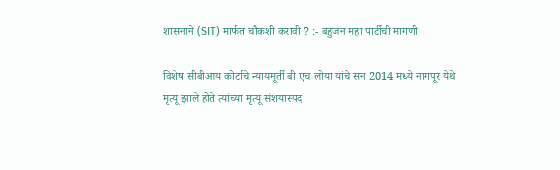शासनाने (SIT) मार्फत चौकशी करावी ? :- बहुजन महा पार्टीची मागणी

विशेष सीबीआय कोर्टाचे न्यायमूर्ती बी एच लोया यांचे सन 2014 मध्ये नागपूर येथे मृत्यू झाले होते त्यांच्या मृत्यू संशयास्पद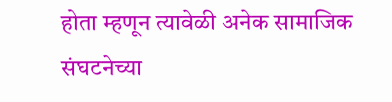होता म्हणून त्यावेळी अनेक सामाजिक संघटनेच्या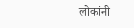लोकांनी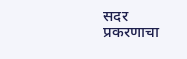सदर प्रकरणाचा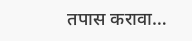तपास करावा…